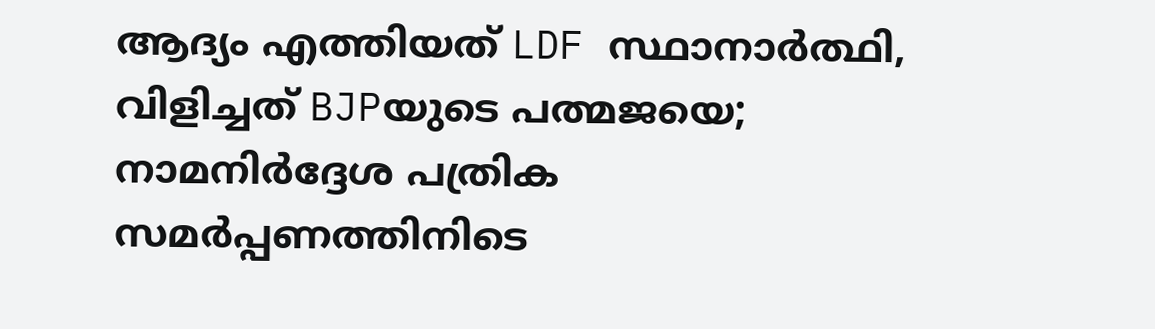ആദ്യം എത്തിയത് LDF സ്ഥാനാർത്ഥി, വിളിച്ചത് BJPയുടെ പത്മജയെ; നാമനിർദ്ദേശ പത്രിക സമർപ്പണത്തിനിടെ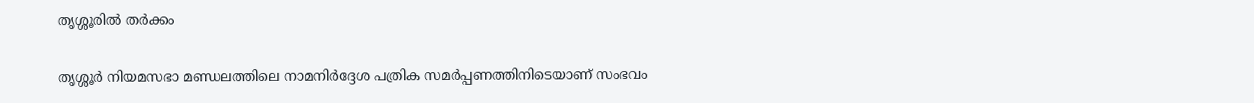തൃശ്ശൂരിൽ തർക്കം

തൃശ്ശൂർ നിയമസഭാ മണ്ഡലത്തിലെ നാമനിർദ്ദേശ പത്രിക സമർപ്പണത്തിനിടെയാണ് സംഭവം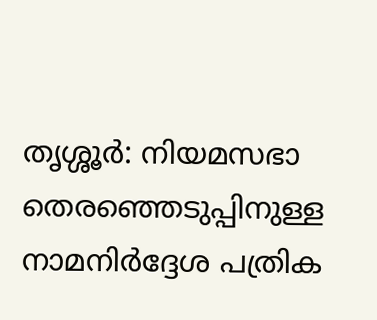തൃശ്ശൂർ: നിയമസഭാ തെരഞ്ഞെടുപ്പിനുള്ള നാമനിർദ്ദേശ പത്രിക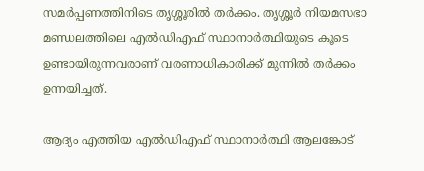സമർപ്പണത്തിനിടെ തൃശ്ശൂരിൽ തർക്കം. തൃശ്ശൂർ നിയമസഭാ മണ്ഡലത്തിലെ എൽഡിഎഫ് സ്ഥാനാർത്ഥിയുടെ കൂടെ ഉണ്ടായിരുന്നവരാണ് വരണാധികാരിക്ക് മുന്നിൽ തർക്കം ഉന്നയിച്ചത്.

ആദ്യം എത്തിയ എൽഡിഎഫ് സ്ഥാനാർത്ഥി ആലങ്കോട്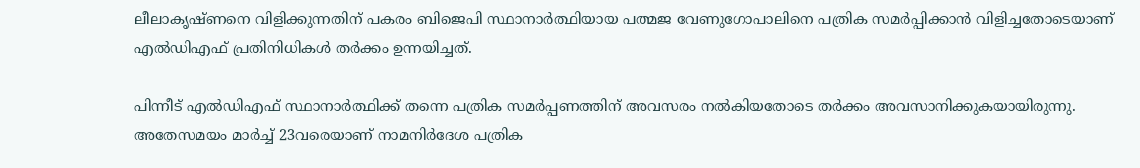ലീലാകൃഷ്ണനെ വിളിക്കുന്നതിന് പകരം ബിജെപി സ്ഥാനാർത്ഥിയായ പത്മജ വേണുഗോപാലിനെ പത്രിക സമർപ്പിക്കാൻ വിളിച്ചതോടെയാണ് എൽഡിഎഫ് പ്രതിനിധികൾ തർക്കം ഉന്നയിച്ചത്.

പിന്നീട് എൽഡിഎഫ് സ്ഥാനാർത്ഥിക്ക് തന്നെ പത്രിക സമർപ്പണത്തിന് അവസരം നൽകിയതോടെ തർക്കം അവസാനിക്കുകയായിരുന്നു. അതേസമയം മാർച്ച് 23വരെയാണ് നാമനിർദേശ പത്രിക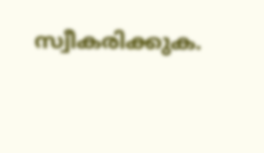സ്വീകരിക്കുക.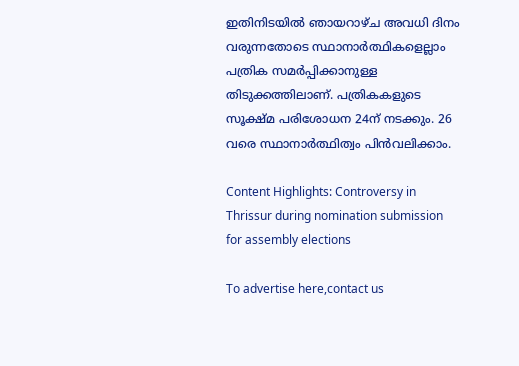ഇതിനിടയിൽ ഞായറാഴ്ച അവധി ദിനം വരുന്നതോടെ സ്ഥാനാർത്ഥികളെല്ലാം പത്രിക സമർപ്പിക്കാനുള്ള തിടുക്കത്തിലാണ്. പത്രികകളുടെ സൂക്ഷ്മ പരിശോധന 24ന് നടക്കും. 26 വരെ സ്ഥാനാർത്ഥിത്വം പിൻവലിക്കാം.

Content Highlights: Controversy in Thrissur during nomination submission for assembly elections

To advertise here,contact us